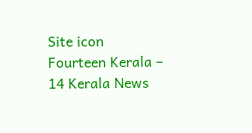Site icon Fourteen Kerala – 14 Kerala News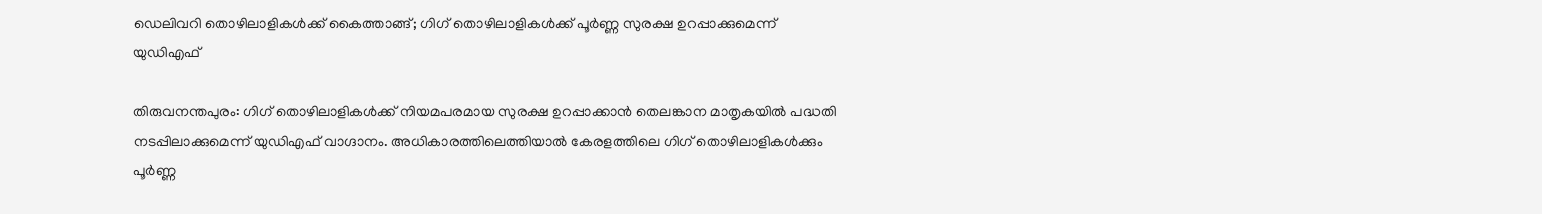ഡെലിവറി തൊഴിലാളികൾക്ക് കൈത്താങ്ങ്; ഗിഗ് തൊഴിലാളികൾക്ക് പൂർണ്ണ സുരക്ഷ ഉറപ്പാക്കുമെന്ന് യുഡിഎഫ്

തിരുവനന്തപുരം: ഗിഗ് തൊഴിലാളികൾക്ക് നിയമപരമായ സുരക്ഷ ഉറപ്പാക്കാൻ തെലങ്കാന മാതൃകയിൽ പദ്ധതി നടപ്പിലാക്കുമെന്ന് യുഡിഎഫ് വാഗ്ദാനം. അധികാരത്തിലെത്തിയാൽ കേരളത്തിലെ ഗിഗ് തൊഴിലാളികൾക്കും പൂർണ്ണ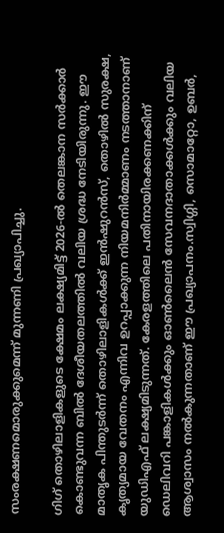സംരക്ഷണമൊരുക്കുമെന്ന് മുന്നണി പ്രഖ്യാപിച്ചു.

ഗിഗ് തൊഴിലാളികളുടെ ക്ഷേമം ലക്ഷ്യമിട്ട് 2026-ൽ തെലങ്കാന സർക്കാർ കൊണ്ടുവന്ന ബിൽ ദേശീയതലത്തിൽ വലിയ ശ്രദ്ധ നേടിയിരുന്നു. ഈ മാതൃക പിന്തുടർന്ന് തൊഴിലാളികൾക്ക് ഇൻഷുറൻസ്, തൊഴിൽ സുരക്ഷ, കൃത്യമായ വേതനം എന്നിവ ഉറപ്പാക്കുന്ന നിയമനിർമ്മാണം നടത്താനാണ് യുഡിഎഫ് ലക്ഷ്യമിടുന്നത്. കേരളത്തിലെ പതിനായിരക്കണക്കിന് ഡെലിവറി പങ്കാളികൾക്കും ഓൺലൈൻ സേവനദാതാക്കൾക്കും വലിയ ആശ്വാസം നൽകുന്നതാണ് ഈ പ്രഖ്യാപനം.സ്വിഗ്ഗി, സൊമാറ്റോ, ഉബര്‍,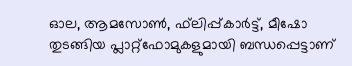ഓല, ആമസോണ്‍, ഫ്‌ലിപ്പ്കാര്‍ട്ട്, മീഷോ തുടങ്ങിയ പ്ലാറ്റ്ഫോമുകളുമായി ബന്ധപ്പെട്ടാണ്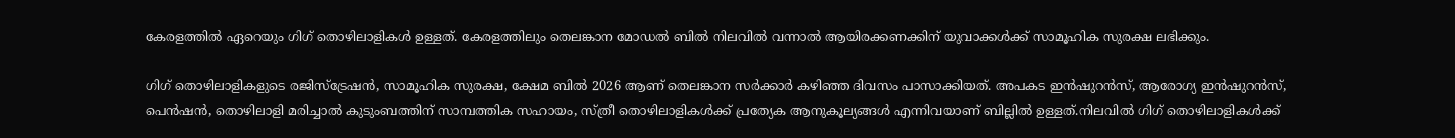കേരളത്തില്‍ ഏറെയും ഗിഗ് തൊഴിലാളികള്‍ ഉള്ളത്. കേരളത്തിലും തെലങ്കാന മോഡല്‍ ബില്‍ നിലവില്‍ വന്നാല്‍ ആയിരക്കണക്കിന് യുവാക്കള്‍ക്ക് സാമൂഹിക സുരക്ഷ ലഭിക്കും.

ഗിഗ് തൊഴിലാളികളുടെ രജിസ്‌ട്രേഷന്‍, സാമൂഹിക സുരക്ഷ, ക്ഷേമ ബില്‍ 2026 ആണ് തെലങ്കാന സര്‍ക്കാര്‍ കഴിഞ്ഞ ദിവസം പാസാക്കിയത്. അപകട ഇന്‍ഷുറന്‍സ്, ആരോഗ്യ ഇന്‍ഷുറന്‍സ്, പെന്‍ഷന്‍, തൊഴിലാളി മരിച്ചാല്‍ കുടുംബത്തിന് സാമ്പത്തിക സഹായം, സ്ത്രീ തൊഴിലാളികള്‍ക്ക് പ്രത്യേക ആനുകൂല്യങ്ങള്‍ എന്നിവയാണ് ബില്ലില്‍ ഉള്ളത്.നിലവില്‍ ഗിഗ് തൊഴിലാളികള്‍ക്ക്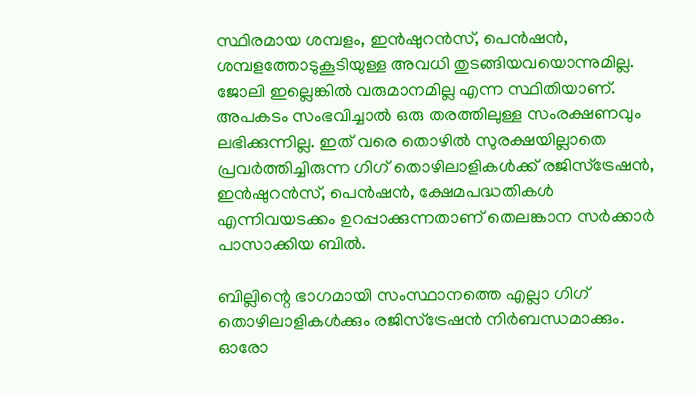സ്ഥിരമായ ശമ്പളം, ഇന്‍ഷുറന്‍സ്, പെന്‍ഷന്‍, ശമ്പളത്തോടുകൂടിയുള്ള അവധി തുടങ്ങിയവയൊന്നുമില്ല. ജോലി ഇല്ലെങ്കില്‍ വരുമാനമില്ല എന്ന സ്ഥിതിയാണ്. അപകടം സംഭവിച്ചാല്‍ ഒരു തരത്തിലുള്ള സംരക്ഷണവും ലഭിക്കുന്നില്ല. ഇത് വരെ തൊഴില്‍ സുരക്ഷയില്ലാതെ പ്രവര്‍ത്തിച്ചിരുന്ന ഗിഗ് തൊഴിലാളികള്‍ക്ക് രജിസ്‌ട്രേഷന്‍, ഇന്‍ഷുറന്‍സ്, പെന്‍ഷന്‍, ക്ഷേമപദ്ധതികള്‍ എന്നിവയടക്കം ഉറപ്പാക്കുന്നതാണ് തെലങ്കാന സര്‍ക്കാര്‍ പാസാക്കിയ ബില്‍.

ബില്ലിന്റെ ഭാഗമായി സംസ്ഥാനത്തെ എല്ലാ ഗിഗ് തൊഴിലാളികള്‍ക്കും രജിസ്‌ട്രേഷന്‍ നിര്‍ബന്ധമാക്കും. ഓരോ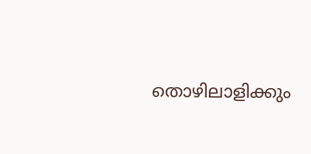തൊഴിലാളിക്കും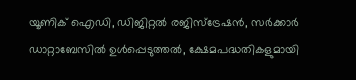യൂണിക് ഐഡി, ഡിജിറ്റല്‍ രജിസ്‌ട്രേഷന്‍, സര്‍ക്കാര്‍ ഡാറ്റാബേസില്‍ ഉള്‍പ്പെടുത്തല്‍, ക്ഷേമപദ്ധതികളുമായി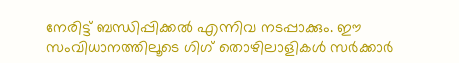നേരിട്ട് ബന്ധിപ്പിക്കല്‍ എന്നിവ നടപ്പാക്കും. ഈ സംവിധാനത്തിലൂടെ ഗിഗ് തൊഴിലാളികള്‍ സര്‍ക്കാര്‍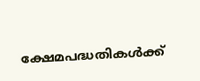ക്ഷേമപദ്ധതികള്‍ക്ക്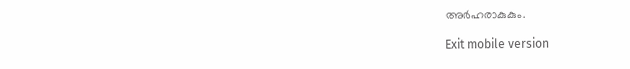അര്‍ഹരാകുകും.

Exit mobile version